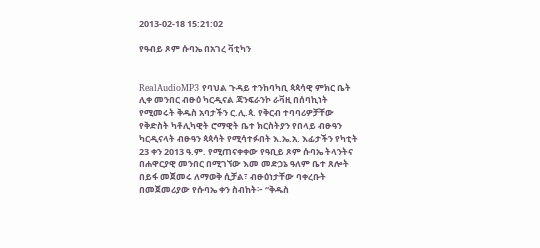2013-02-18 15:21:02

የዓብይ ጾም ሱባኤ በአገረ ቫቲካን


RealAudioMP3 የባህል ጉዳይ ተንከባካቢ ጳጳሳዊ ምክር ቤት ሊቀ መንበር ብፁዕ ካርዲናል ጃንፍራንኮ ራቫዚ በሰባኪነት የሚመሩት ቅዱስ አባታችን ር.ሊ.ጳ. የቅርብ ተባባሪዎቻቸው የቅድስት ካቶሊካዊት ሮማዊት ቤተ ክርስትያን የበላይ ብፁዓን ካርዲናላት ብፁዓን ጳጳሳት የሚሳተፉበት እ.ኤ.አ. እፊታችን የካቲት 23 ቀን 2013 ዓ.ም. የሚጠናቀቀው የዓቢይ ጾም ሱባኤ ትላንትና በሐዋርያዊ መንበር በሚገኘው እመ መድኃኔ ዓለም ቤተ ጸሎት በይፋ መጀመሩ ለማወቅ ሲቻል፣ ብፁዕነታቸው ባቀረቡት በመጀመሪያው የሱባኤ ቀን ስብከት፦ “ቅዱስ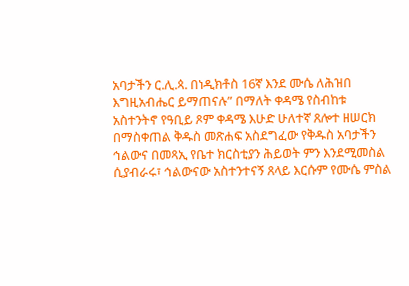አባታችን ር.ሊ.ጳ. በነዲክቶስ 16ኛ እንደ ሙሴ ለሕዝበ እግዚአብሔር ይማጠናሉ” በማለት ቀዳሜ የስብከቱ አስተንትኖ የዓቢይ ጾም ቀዳሜ እሁድ ሁለተኛ ጸሎተ ዘሠርክ በማስቀጠል ቅዱስ መጽሐፍ አስደግፈው የቅዱስ አባታችን ኅልውና በመጻኢ የቤተ ክርስቲያን ሕይወት ምን እንደሚመስል ሲያብራሩ፣ ኅልውናው አስተንተናኝ ጸላይ እርሱም የሙሴ ምስል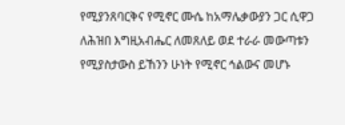የሚያንጸባርቅና የሚኖር ሙሴ ከአማሌቃውያን ጋር ሲዋጋ ለሕዝበ እግዚአብሔር ለመጸለይ ወደ ተራራ መውጣቱን የሚያስታውስ ይኸንን ሁነት የሚኖር ኅልውና መሆኑ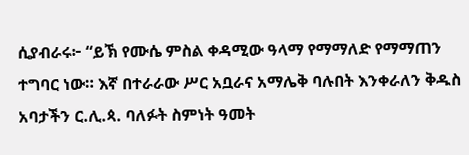ሲያብራሩ፦ “ይኽ የሙሴ ምስል ቀዳሚው ዓላማ የማማለድ የማማጠን ተግባር ነው። እኛ በተራራው ሥር አቧራና አማሌቅ ባሉበት እንቀራለን ቅዱስ አባታችን ር.ሊ.ጳ. ባለፉት ስምነት ዓመት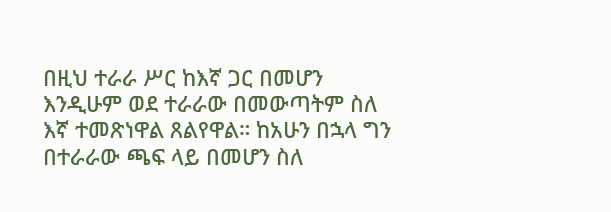በዚህ ተራራ ሥር ከእኛ ጋር በመሆን እንዲሁም ወደ ተራራው በመውጣትም ስለ እኛ ተመጽነዋል ጸልየዋል። ከአሁን በኋላ ግን በተራራው ጫፍ ላይ በመሆን ስለ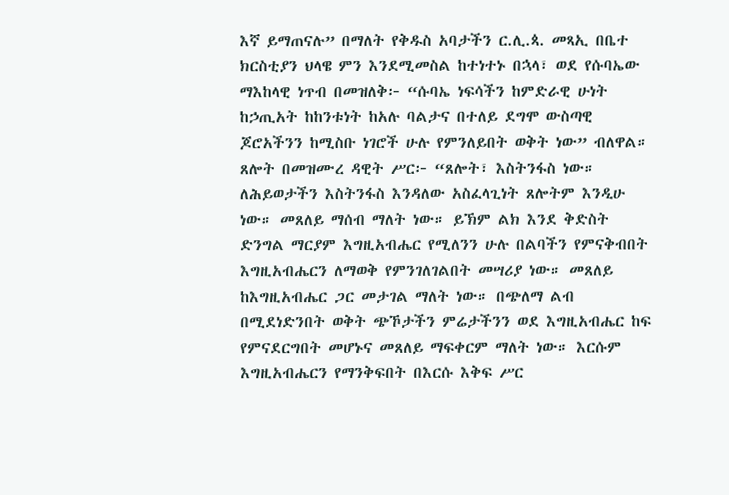እኛ ይማጠናሉ” በማለት የቅዱስ አባታችን ር.ሊ.ጳ. መጻኢ በቤተ ክርስቲያን ህላዌ ምን እንደሚመስል ከተነተኑ በኋላ፣ ወደ የሱባኤው ማእከላዊ ነጥብ በመዝለቅ፦ “ሱባኤ ነፍሳችን ከምድራዊ ሁነት ከኃጢአት ከከንቱነት ከአሉ ባልታና በተለይ ደግሞ ውስጣዊ ጆሮአችንን ከሚስቡ ነገሮች ሁሉ የምንለይበት ወቅት ነው” ብለዋል።
ጸሎት በመዝሙረ ዳዊት ሥር፦ “ጸሎት፣ እስትንፋስ ነው። ለሕይወታችን እስትንፋስ እንዳለው አስፈላጊነት ጸሎትም እንዲሁ ነው። መጸለይ ማሰብ ማለት ነው። ይኽም ልክ እንደ ቅድስት ድንግል ማርያም እግዚአብሔር የሚለንን ሁሉ በልባችን የምናቅብበት እግዚአብሔርን ለማወቅ የምንገለገልበት መሣሪያ ነው። መጸለይ ከእግዚአብሔር ጋር መታገል ማለት ነው። በጭለማ ልብ በሚደነድንበት ወቅት ጭኾታችን ምሬታችንን ወደ እግዚአብሔር ከፍ የምናደርግበት መሆኑና መጸለይ ማፍቀርም ማለት ነው። እርሱም እግዚአብሔርን የማንቅፍበት በእርሱ እቅፍ ሥር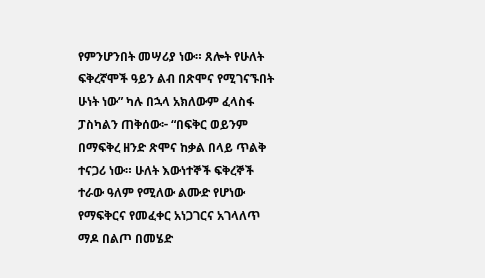የምንሆንበት መሣሪያ ነው። ጸሎት የሁለት ፍቅረኛሞች ዓይን ልብ በጽሞና የሚገናኙበት ሁነት ነው” ካሉ በኋላ አክለውም ፈላስፋ ፓስካልን ጠቅሰው፦ “በፍቅር ወይንም በማፍቅረ ዘንድ ጽሞና ከቃል በላይ ጥልቅ ተናጋሪ ነው። ሁለት እውነተኞች ፍቅረኞች ተራው ዓለም የሚለው ልሙድ የሆነው የማፍቅርና የመፈቀር አነጋገርና አገላለጥ ማዶ በልጦ በመሄድ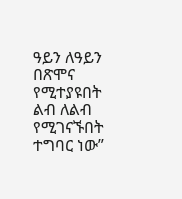ዓይን ለዓይን በጽሞና የሚተያዩበት ልብ ለልብ የሚገናኙበት ተግባር ነው”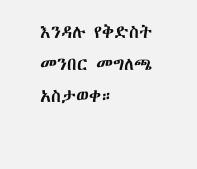እንዳሉ የቅድስት መንበር መግለጫ አስታወቀ።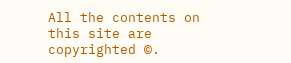All the contents on this site are copyrighted ©.